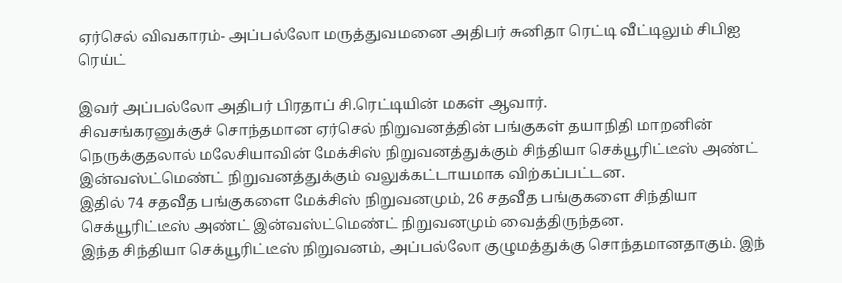ஏர்செல் விவகாரம்- அப்பல்லோ மருத்துவமனை அதிபர் சுனிதா ரெட்டி வீட்டிலும் சிபிஐ ரெய்ட்

இவர் அப்பல்லோ அதிபர் பிரதாப் சி.ரெட்டியின் மகள் ஆவார்.
சிவசங்கரனுக்குச் சொந்தமான ஏர்செல் நிறுவனத்தின் பங்குகள் தயாநிதி மாறனின் நெருக்குதலால் மலேசியாவின் மேக்சிஸ் நிறுவனத்துக்கும் சிந்தியா செக்யூரிட்டீஸ் அண்ட் இன்வஸ்ட்மெண்ட் நிறுவனத்துக்கும் வலுக்கட்டாயமாக விற்கப்பட்டன.
இதில் 74 சதவீத பங்குகளை மேக்சிஸ் நிறுவனமும், 26 சதவீத பங்குகளை சிந்தியா செக்யூரிட்டீஸ் அண்ட் இன்வஸ்ட்மெண்ட் நிறுவனமும் வைத்திருந்தன.
இந்த சிந்தியா செக்யூரிட்டீஸ் நிறுவனம், அப்பல்லோ குழுமத்துக்கு சொந்தமானதாகும். இந்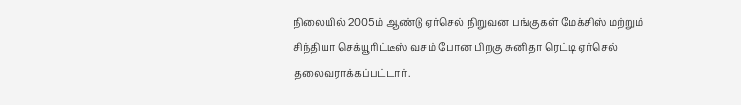நிலையில் 2005ம் ஆண்டு ஏர்செல் நிறுவன பங்குகள் மேக்சிஸ் மற்றும் சிந்தியா செக்யூரிட்டீஸ் வசம் போன பிறகு சுனிதா ரெட்டி ஏர்செல் தலைவராக்கப்பட்டார்.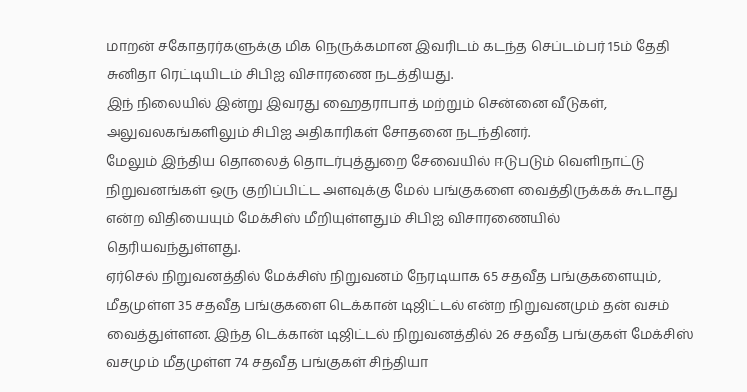மாறன் சகோதரர்களுக்கு மிக நெருக்கமான இவரிடம் கடந்த செப்டம்பர் 15ம் தேதி சுனிதா ரெட்டியிடம் சிபிஐ விசாரணை நடத்தியது.
இந் நிலையில் இன்று இவரது ஹைதராபாத் மற்றும் சென்னை வீடுகள், அலுவலகங்களிலும் சிபிஐ அதிகாரிகள் சோதனை நடந்தினர்.
மேலும் இந்திய தொலைத் தொடர்புத்துறை சேவையில் ஈடுபடும் வெளிநாட்டு நிறுவனங்கள் ஒரு குறிப்பிட்ட அளவுக்கு மேல் பங்குகளை வைத்திருக்கக் கூடாது என்ற விதியையும் மேக்சிஸ் மீறியுள்ளதும் சிபிஐ விசாரணையில் தெரியவந்துள்ளது.
ஏர்செல் நிறுவனத்தில் மேக்சிஸ் நிறுவனம் நேரடியாக 65 சதவீத பங்குகளையும், மீதமுள்ள 35 சதவீத பங்குகளை டெக்கான் டிஜிட்டல் என்ற நிறுவனமும் தன் வசம் வைத்துள்ளன. இந்த டெக்கான் டிஜிட்டல் நிறுவனத்தில் 26 சதவீத பங்குகள் மேக்சிஸ் வசமும் மீதமுள்ள 74 சதவீத பங்குகள் சிந்தியா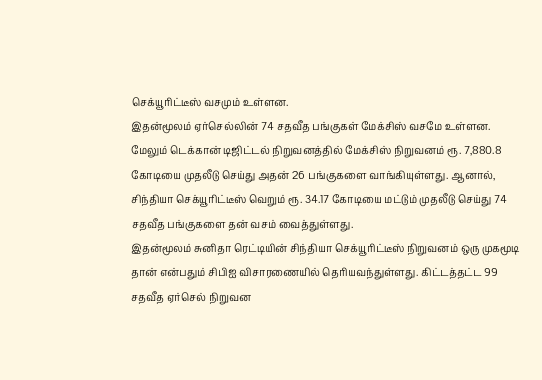செக்யூரிட்டீஸ் வசமும் உள்ளன.
இதன்மூலம் ஏர்செல்லின் 74 சதவீத பங்குகள் மேக்சிஸ் வசமே உள்ளன. மேலும் டெக்கான் டிஜிட்டல் நிறுவனத்தில் மேக்சிஸ் நிறுவனம் ரூ. 7,880.8 கோடியை முதலீடு செய்து அதன் 26 பங்குகளை வாங்கியுள்ளது. ஆனால், சிந்தியா செக்யூரிட்டீஸ் வெறும் ரூ. 34.17 கோடியை மட்டும் முதலீடு செய்து 74 சதவீத பங்குகளை தன் வசம் வைத்துள்ளது.
இதன்மூலம் சுனிதா ரெட்டியின் சிந்தியா செக்யூரிட்டீஸ் நிறுவனம் ஒரு முகமூடி தான் என்பதும் சிபிஐ விசாரணையில் தெரியவந்துள்ளது. கிட்டத்தட்ட 99 சதவீத ஏர்செல் நிறுவன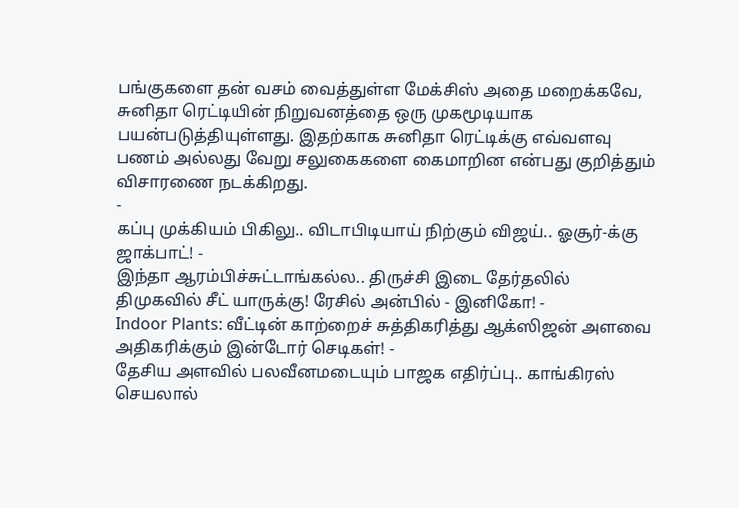பங்குகளை தன் வசம் வைத்துள்ள மேக்சிஸ் அதை மறைக்கவே, சுனிதா ரெட்டியின் நிறுவனத்தை ஒரு முகமூடியாக பயன்படுத்தியுள்ளது. இதற்காக சுனிதா ரெட்டிக்கு எவ்வளவு பணம் அல்லது வேறு சலுகைகளை கைமாறின என்பது குறித்தும் விசாரணை நடக்கிறது.
-
கப்பு முக்கியம் பிகிலு.. விடாபிடியாய் நிற்கும் விஜய்.. ஓசூர்-க்கு ஜாக்பாட்! -
இந்தா ஆரம்பிச்சுட்டாங்கல்ல.. திருச்சி இடை தேர்தலில் திமுகவில் சீட் யாருக்கு! ரேசில் அன்பில் - இனிகோ! -
Indoor Plants: வீட்டின் காற்றைச் சுத்திகரித்து ஆக்ஸிஜன் அளவை அதிகரிக்கும் இன்டோர் செடிகள்! -
தேசிய அளவில் பலவீனமடையும் பாஜக எதிர்ப்பு.. காங்கிரஸ் செயலால்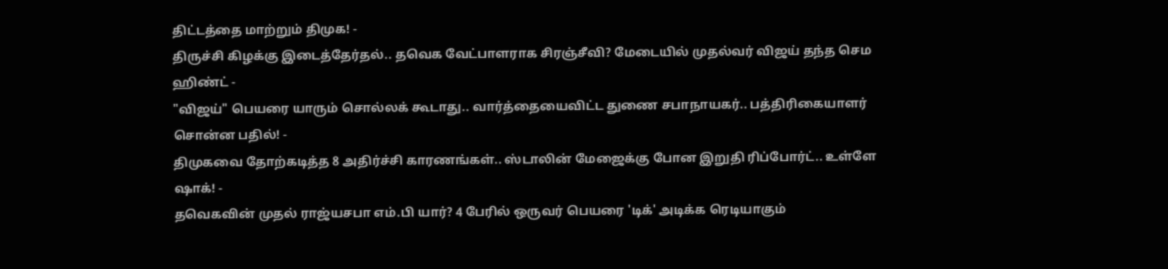திட்டத்தை மாற்றும் திமுக! -
திருச்சி கிழக்கு இடைத்தேர்தல்.. தவெக வேட்பாளராக சிரஞ்சீவி? மேடையில் முதல்வர் விஜய் தந்த செம ஹிண்ட் -
"விஜய்" பெயரை யாரும் சொல்லக் கூடாது.. வார்த்தையைவிட்ட துணை சபாநாயகர்.. பத்திரிகையாளர் சொன்ன பதில்! -
திமுகவை தோற்கடித்த 8 அதிர்ச்சி காரணங்கள்.. ஸ்டாலின் மேஜைக்கு போன இறுதி ரிப்போர்ட்.. உள்ளே ஷாக்! -
தவெகவின் முதல் ராஜ்யசபா எம்.பி யார்? 4 பேரில் ஒருவர் பெயரை 'டிக்' அடிக்க ரெடியாகும்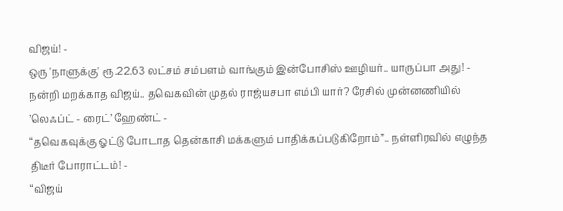விஜய்! -
ஒரு 'நாளுக்கு' ரூ.22.63 லட்சம் சம்பளம் வாங்கும் இன்போசிஸ் ஊழியர்.. யாருப்பா அது! -
நன்றி மறக்காத விஜய்.. தவெகவின் முதல் ராஜ்யசபா எம்பி யார்? ரேசில் முன்னணியில் ’லெஃப்ட் - ரைட்’ ஹேண்ட் -
“தவெகவுக்கு ஓட்டு போடாத தென்காசி மக்களும் பாதிக்கப்படுகிறோம்”.. நள்ளிரவில் எழுந்த திடீர் போராட்டம்! -
“விஜய்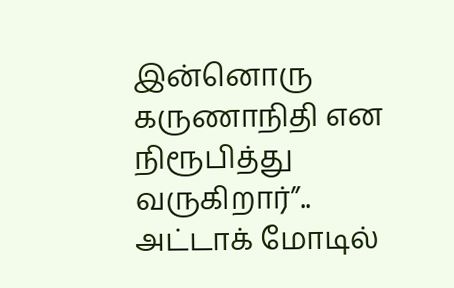இன்னொரு கருணாநிதி என நிரூபித்து வருகிறார்”.. அட்டாக் மோடில்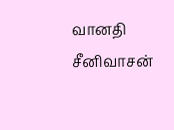வானதி சீனிவாசன்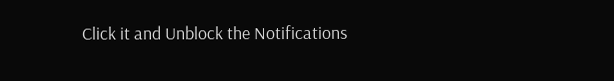Click it and Unblock the Notifications